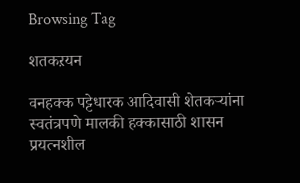Browsing Tag

शतकऱयन

वनहक्क पट्टेधारक आदिवासी शेतकऱ्यांना स्वतंत्रपणे मालकी हक्कासाठी शासन प्रयत्नशील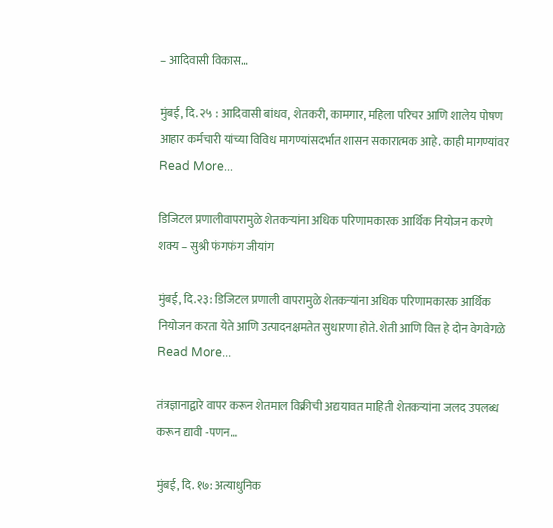– आदिवासी विकास…

मुंबई, दि. २५ : आदिवासी बांधव, शेतकरी, कामगार, महिला परिचर आणि शालेय पोषण आहार कर्मचारी यांच्या विविध मागण्यांसदर्भात शासन सकारात्मक आहे. काही मागण्यांवर
Read More...

डिजिटल प्रणालीवापरामुळे शेतकऱ्यांना अधिक परिणामकारक आर्थिक नियोजन करणे शक्य – सुश्री फंगफंग जीयांग

मुंबई, दि.२३: डिजिटल प्रणाली वापरामुळे शेतकऱ्यांना अधिक परिणामकारक आर्थिक नियोजन करता येते आणि उत्पादनक्षमतेत सुधारणा होते. शेती आणि वित्त हे दोन वेगवेगळे
Read More...

तंत्रज्ञानाद्वारे वापर करून शेतमाल विक्रीची अद्ययावत माहिती शेतकऱ्यांना जलद उपलब्ध करून द्यावी -पणन…

मुंबई, दि. १७: अत्याधुनिक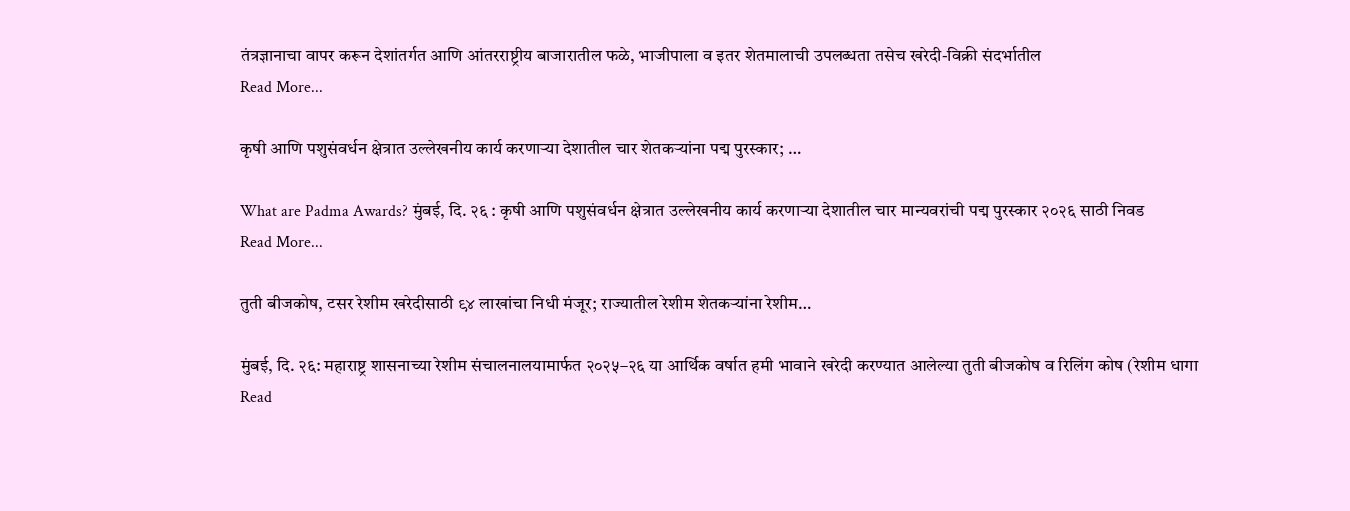तंत्रज्ञानाचा वापर करून देशांतर्गत आणि आंतरराष्ट्रीय बाजारातील फळे, भाजीपाला व इतर शेतमालाची उपलब्धता तसेच खरेदी-विक्री संदर्भातील
Read More...

कृषी आणि पशुसंवर्धन क्षेत्रात उल्लेखनीय कार्य करणाऱ्या देशातील चार शेतकऱ्यांना पद्म पुरस्कार; …

What are Padma Awards? मुंबई, दि. २६ : कृषी आणि पशुसंवर्धन क्षेत्रात उल्लेखनीय कार्य करणाऱ्या देशातील चार मान्यवरांची पद्म पुरस्कार २०२६ साठी निवड
Read More...

तुती बीजकोष, टसर रेशीम खरेदीसाठी ९४ लाखांचा निधी मंजूर; राज्यातील रेशीम शेतकऱ्यांना रेशीम…

मुंबई, दि. २६: महाराष्ट्र शासनाच्या रेशीम संचालनालयामार्फत २०२५–२६ या आर्थिक वर्षात हमी भावाने खरेदी करण्यात आलेल्या तुती बीजकोष व रिलिंग कोष (रेशीम धागा
Read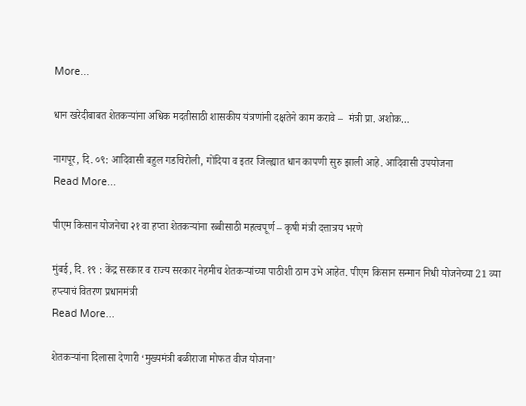More...

धान खरेदीबाबत शेतकऱ्यांना अधिक मदतीसाठी शासकीय यंत्रणांनी दक्षतेने काम करावे –  मंत्री प्रा. अशोक…

नागपूर, दि. ०९: आदिवासी बहुल गडचिरोली, गोंदिया व इतर जिल्ह्यात धान कापणी सुरु झाली आहे. आदिवासी उपयोजना
Read More...

पीएम किसान योजनेचा २१ वा हप्ता शेतकऱ्यांना रब्बीसाठी महत्वपूर्ण – कृषी मंत्री दत्तात्रय भरणे

मुंबई, दि. १९ : केंद्र सरकार व राज्य सरकार नेहमीच शेतकऱ्यांच्या पाठीशी ठाम उभे आहेत. पीएम किसान सन्मान निधी योजनेच्या 21 व्या हप्त्याचं वितरण प्रधानमंत्री
Read More...

शेतकऱ्यांना दिलासा देणारी ‘मुख्यमंत्री बळीराजा मोफत वीज योजना’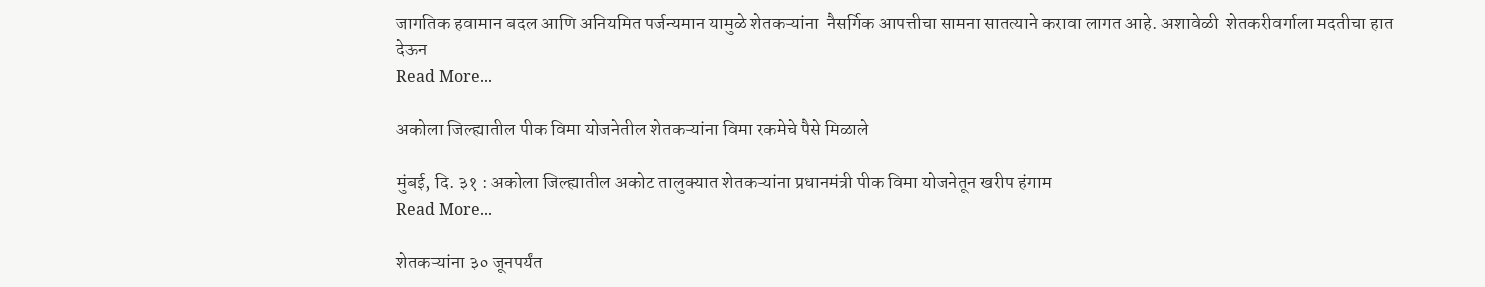जागतिक हवामान बदल आणि अनियमित पर्जन्यमान यामुळे शेतकऱ्यांना  नैसर्गिक आपत्तीचा सामना सातत्याने करावा लागत आहे. अशावेळी  शेतकरीवर्गाला मदतीचा हात देऊन
Read More...

अकोला जिल्ह्यातील पीक विमा योजनेतील शेतकऱ्यांना विमा रकमेचे पैसे मिळाले

मुंबई, दि. ३१ : अकोला जिल्ह्यातील अकोट तालुक्यात शेतकऱ्यांना प्रधानमंत्री पीक विमा योजनेतून खरीप हंगाम
Read More...

शेतकऱ्यांना ३० जूनपर्यंत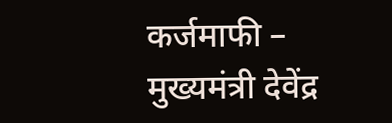कर्जमाफी – मुख्यमंत्री देवेंद्र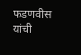फडणवीस यांची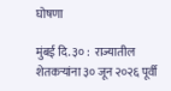घोषणा

मुंबई दि. ३० :  राज्यातील शेतकऱ्यांना ३० जून २०२६ पूर्वी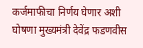कर्जमाफीचा निर्णय घेणार अशी घोषणा मुख्यमंत्री देवेंद्र फडणवीस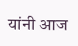यांनी आज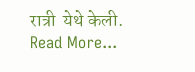रात्री  येथे केली.
Read More...